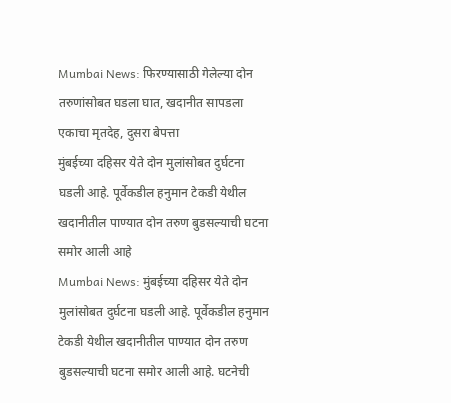Mumbai News: फिरण्यासाठी गेलेल्या दोन तरुणांसोबत घडला घात, खदानीत सापडला एकाचा मृतदेह, दुसरा बेपत्ता
मुंबईच्या दहिसर येते दोन मुलांसोबत दुर्घटना घडली आहे. पूर्वेकडील हनुमान टेकडी येथील खदानीतील पाण्यात दोन तरुण बुडसल्याची घटना समोर आली आहे
Mumbai News: मुंबईच्या दहिसर येते दोन मुलांसोबत दुर्घटना घडली आहे. पूर्वेकडील हनुमान टेकडी येथील खदानीतील पाण्यात दोन तरुण बुडसल्याची घटना समोर आली आहे. घटनेची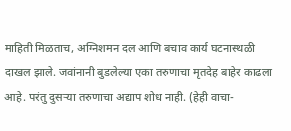माहिती मिळताच, अग्निशमन दल आणि बचाव कार्य घटनास्थळी दाखल झाले. जवांनानी बुडलेल्या एका तरुणाचा मृतदेह बाहेर काढला आहे. परंतु दुसऱ्या तरुणाचा अद्याप शोध नाही. (हेही वाचा-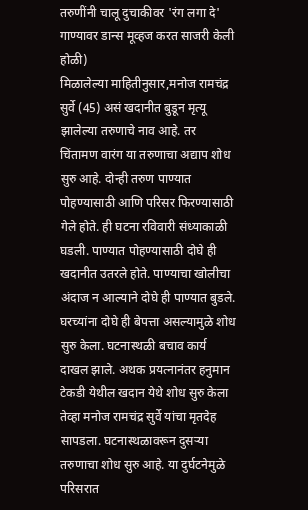तरुणींनी चालू दुचाकीवर 'रंग लगा दे' गाण्यावर डान्स मूव्हज करत साजरी केली होळी)
मिळालेल्या माहितीनुसार,मनोज रामचंद्र सुर्वे (45) असं खदानीत बुडून मृत्यू झालेल्या तरुणाचे नाव आहे. तर चिंतामण वारंग या तरुणाचा अद्याप शोध सुरु आहे. दोन्ही तरुण पाण्यात पोहण्यासाठी आणि परिसर फिरण्यासाठी गेले होते. ही घटना रविवारी संध्याकाळी घडली. पाण्यात पोहण्यासाठी दोघे ही खदानीत उतरले होते. पाण्याचा खोलीचा अंदाज न आल्याने दोघे ही पाण्यात बुडले.
घरच्यांना दोघे ही बेपत्ता असल्यामुळे शोध सुरु केला. घटनास्थळी बचाव कार्य दाखल झाले. अथक प्रयत्नानंतर हनुमान टेकडी येथील खदान येथे शोध सुरु केला तेव्हा मनोज रामचंद्र सुर्वे यांचा मृतदेह सापडला. घटनास्थळावरून दुसऱ्या तरुणाचा शोध सुरु आहे. या दुर्घटनेमुळे परिसरात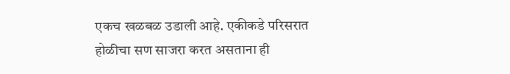एकच खळबळ उडाली आहे. एकीकडे परिसरात होळीचा सण साजरा करत असताना ही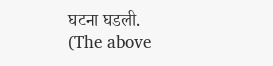घटना घडली.
(The above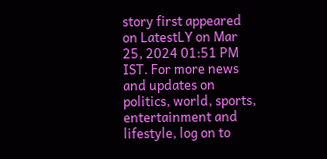story first appeared on LatestLY on Mar 25, 2024 01:51 PM IST. For more news and updates on politics, world, sports, entertainment and lifestyle, log on to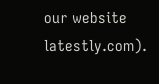our website latestly.com).